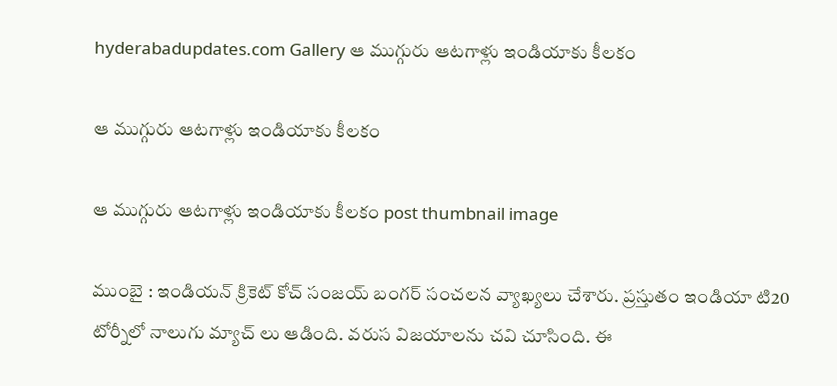hyderabadupdates.com Gallery ఆ ముగ్గురు ఆట‌గాళ్లు ఇండియాకు కీల‌కం

ఆ ముగ్గురు ఆట‌గాళ్లు ఇండియాకు కీల‌కం

ఆ ముగ్గురు ఆట‌గాళ్లు ఇండియాకు కీల‌కం post thumbnail image

ముంబై : ఇండియ‌న్ క్రికెట్ కోచ్ సంజ‌య్ బంగ‌ర్ సంచ‌లన వ్యాఖ్య‌లు చేశారు. ప్రస్తుతం ఇండియా టి20 టోర్నీలో నాలుగు మ్యాచ్ లు ఆడింది. వ‌రుస విజ‌యాల‌ను చ‌వి చూసింది. ఈ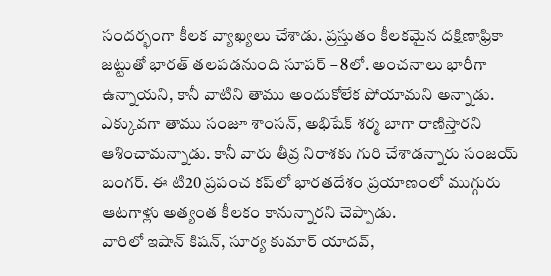సంద‌ర్భంగా కీల‌క వ్యాఖ్య‌లు చేశాడు. ప్ర‌స్తుతం కీల‌క‌మైన ద‌క్షిణాఫ్రికా జ‌ట్టుతో భార‌త్ త‌ల‌ప‌డ‌నుంది సూప‌ర్ – 8లో. అంచ‌నాలు భారీగా ఉన్నాయ‌ని, కానీ వాటిని తాము అందుకోలేక పోయామ‌ని అన్నాడు. ఎక్కువ‌గా తాము సంజూ శాంస‌న్, అభిషేక్ శ‌ర్మ బాగా రాణిస్తార‌ని ఆశించామ‌న్నాడు. కానీ వారు తీవ్ర నిరాశ‌కు గురి చేశాడ‌న్నారు సంజ‌య్ బంగర్. ఈ టి20 ప్రపంచ కప్‌లో భారతదేశం ప్రయాణంలో ముగ్గురు ఆట‌గాళ్లు అత్యంత కీలకం కానున్నార‌ని చెప్పాడు.
వారిలో ఇషాన్ కిష‌న్, సూర్య కుమార్ యాద‌వ్,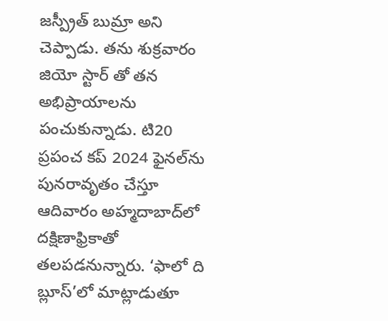జ‌స్ప్రీత్ బుమ్రా అని చెప్పాడు. త‌ను శుక్ర‌వారం జియో స్టార్ తో త‌న అభిప్రాయాల‌ను పంచుకున్నాడు. టి20 ప్రపంచ కప్ 2024 ఫైనల్‌ను పునరావృతం చేస్తూ ఆదివారం అహ్మదాబాద్‌లో దక్షిణాఫ్రికాతో తలపడనున్నారు. ‘ఫాలో ది బ్లూస్’లో మాట్లాడుతూ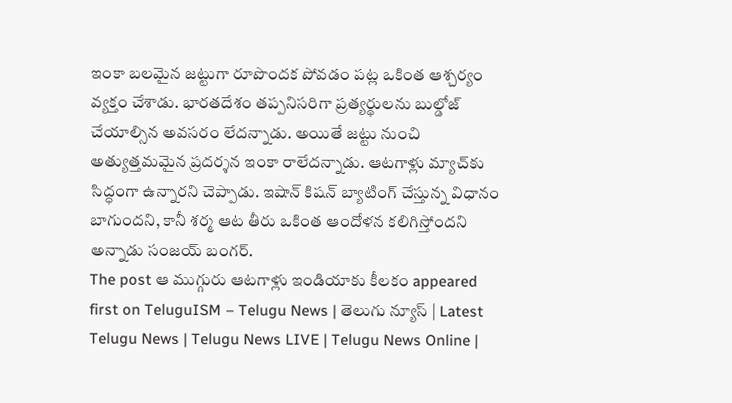ఇంకా బ‌ల‌మైన జ‌ట్టుగా రూపొంద‌క పోవ‌డం ప‌ట్ల ఒకింత ఆశ్చ‌ర్యం వ్య‌క్తం చేశాడు. భారతదేశం తప్పనిసరిగా ప్రత్యర్థులను బుల్డోజ్ చేయాల్సిన అవ‌స‌రం లేద‌న్నాడు. అయితే జ‌ట్టు నుంచి అత్యుత్త‌మ‌మైన ప్ర‌ద‌ర్శ‌న ఇంకా రాలేద‌న్నాడు. ఆటగాళ్లు మ్యాచ్‌కు సిద్ధంగా ఉన్నారని చెప్పాడు. ఇషాన్ కిషన్ బ్యాటింగ్ చేస్తున్న విధానం బాగుంద‌ని, కానీ శ‌ర్మ ఆట తీరు ఒకింత ఆందోళ‌న క‌లిగిస్తోంద‌ని అన్నాడు సంజ‌య్ బంగ‌ర్.
The post ఆ ముగ్గురు ఆట‌గాళ్లు ఇండియాకు కీల‌కం appeared first on TeluguISM – Telugu News | తెలుగు న్యూస్ | Latest Telugu News | Telugu News LIVE | Telugu News Online |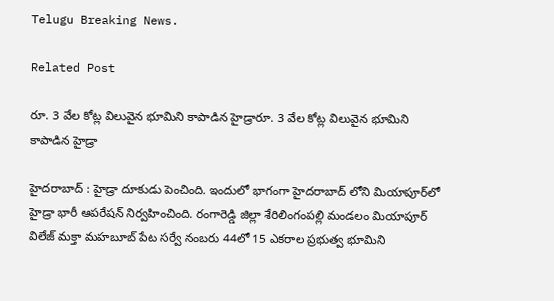Telugu Breaking News.

Related Post

రూ. 3 వేల కోట్ల విలువైన భూమిని కాపాడిన హైడ్రారూ. 3 వేల కోట్ల విలువైన భూమిని కాపాడిన హైడ్రా

హైద‌రాబాద్ : హైడ్రా దూకుడు పెంచింది. ఇందులో భాగంగా హైద‌రాబాద్ లోని మియాపూర్‌లో హైడ్రా భారీ ఆప‌రేష‌న్ నిర్వ‌హించింది. రంగారెడ్డి జిల్లా శేరిలింగంపల్లి మండలం మియాపూర్ విలేజ్ మక్తా మ‌హ‌బూబ్‌ పేట స‌ర్వే నంబ‌రు 44లో 15 ఎక‌రాల ప్ర‌భుత్వ భూమిని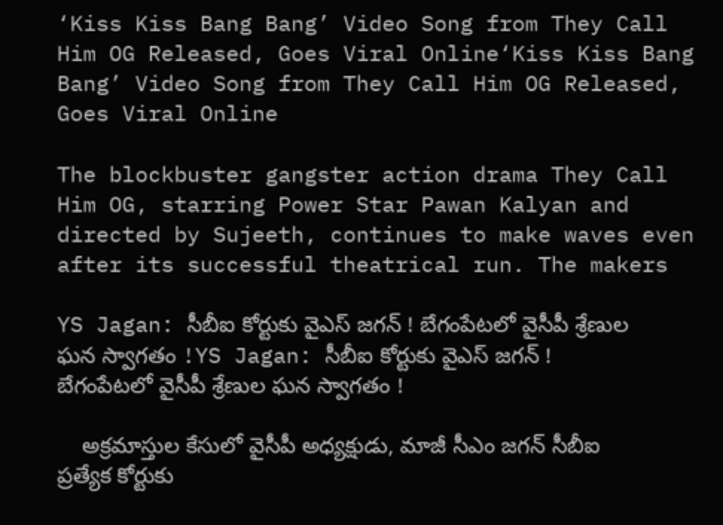‘Kiss Kiss Bang Bang’ Video Song from They Call Him OG Released, Goes Viral Online‘Kiss Kiss Bang Bang’ Video Song from They Call Him OG Released, Goes Viral Online

The blockbuster gangster action drama They Call Him OG, starring Power Star Pawan Kalyan and directed by Sujeeth, continues to make waves even after its successful theatrical run. The makers

YS Jagan: సీబీఐ కోర్టుకు వైఎస్ జగన్ ! బేగంపేటలో వైసీపీ శ్రేణుల ఘన స్వాగతం !YS Jagan: సీబీఐ కోర్టుకు వైఎస్ జగన్ ! బేగంపేటలో వైసీపీ శ్రేణుల ఘన స్వాగతం !

    అక్రమాస్తుల కేసులో వైసీపీ అధ్యక్షుడు, మాజీ సీఎం జగన్‌ సీబీఐ ప్రత్యేక కోర్టుకు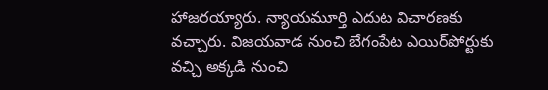హాజరయ్యారు. న్యాయమూర్తి ఎదుట విచారణకు వచ్చారు. విజయవాడ నుంచి బేగంపేట ఎయిర్‌పోర్టుకు వచ్చి అక్కడి నుంచి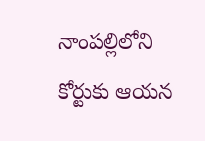నాంపల్లిలోని కోర్టుకు ఆయన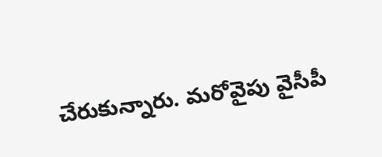చేరుకున్నారు. మరోవైపు వైసీపీ